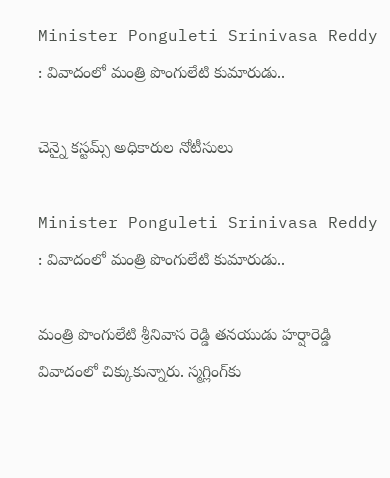Minister Ponguleti Srinivasa Reddy : వివాదంలో మంత్రి పొంగులేటి కుమారుడు..

చెన్నై కస్టమ్స్‌ అధికారుల నోటీసులు

Minister Ponguleti Srinivasa Reddy : వివాదంలో మంత్రి పొంగులేటి కుమారుడు..

మంత్రి పొంగులేటి శ్రీనివాస రెడ్డి తనయుడు హర్షారెడ్డి వివాదంలో చిక్కుకున్నారు. స్మగ్లింగ్‌కు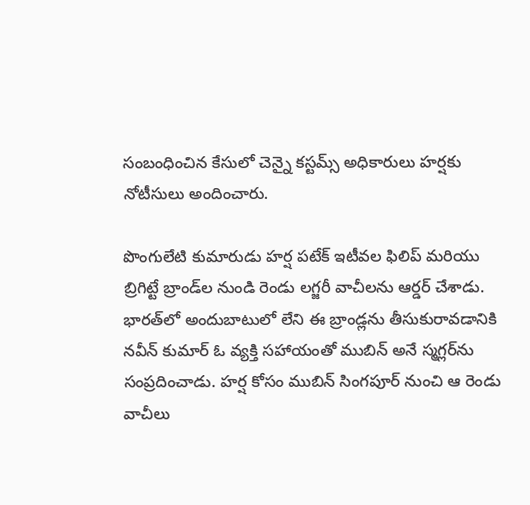సంబంధించిన కేసులో చెన్నై కస్టమ్స్ అధికారులు హర్షకు నోటీసులు అందించారు.

పొంగులేటి కుమారుడు హర్ష పటేక్ ఇటీవల ఫిలిప్ మరియు బ్రిగిట్టే బ్రాండ్‌ల నుండి రెండు లగ్జరీ వాచీలను ఆర్డర్ చేశాడు. భారత్‌లో అందుబాటులో లేని ఈ బ్రాండ్లను తీసుకురావడానికి నవీన్ కుమార్ ఓ వ్యక్తి సహాయంతో ముబిన్ అనే స్మగ్లర్‌ను సంప్రదించాడు. హర్ష కోసం ముబిన్ సింగపూర్ నుంచి ఆ రెండు వాచీలు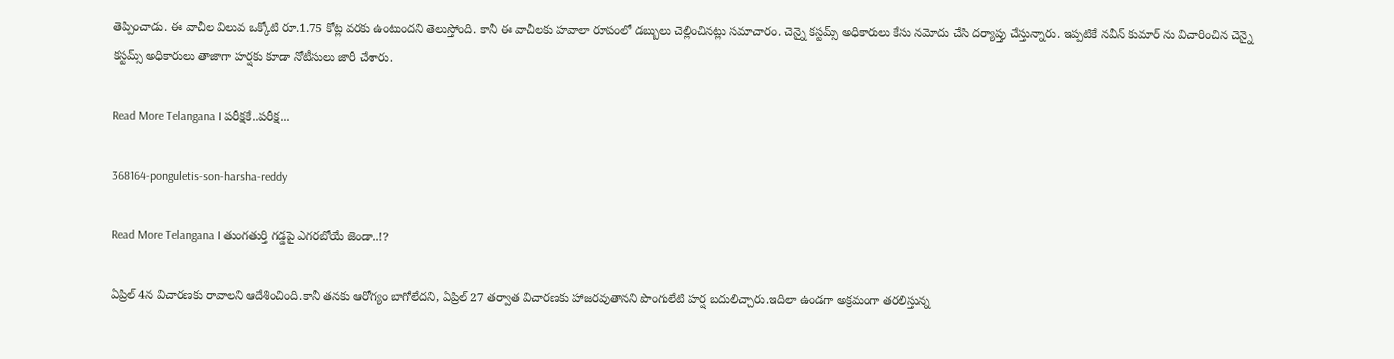తెప్పించాడు. ఈ వాచీల విలువ ఒక్కోటి రూ.1.75 కోట్ల వరకు ఉంటుందని తెలుస్తోంది. కానీ ఈ వాచీలకు హవాలా రూపంలో డబ్బులు చెల్లించినట్లు సమాచారం. చెన్నై కస్టమ్స్ అధికారులు కేసు నమోదు చేసి దర్యాప్తు చేస్తున్నారు. ఇప్పటికే నవీన్ కుమార్ ను విచారించిన చెన్నై కస్టమ్స్ అధికారులు తాజాగా హర్షకు కూడా నోటీసులు జారీ చేశారు.

Read More Telangana I పరీక్షకే..పరీక్ష...

368164-ponguletis-son-harsha-reddy

Read More Telangana I తుంగతుర్తి గడ్డపై ఎగరబోయే జెండా..!?

ఏప్రిల్ 4న విచారణకు రావాలని ఆదేశించింది.కానీ తనకు ఆరోగ్యం బాగోలేదని, ఏప్రిల్ 27 తర్వాత విచారణకు హాజరవుతానని పొంగులేటి హర్ష బదులిచ్చారు.ఇదిలా ఉండగా అక్రమంగా తరలిస్తున్న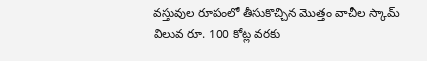వస్తువుల రూపంలో తీసుకొచ్చిన మొత్తం వాచీల స్కామ్ విలువ రూ. 100 కోట్ల వరకు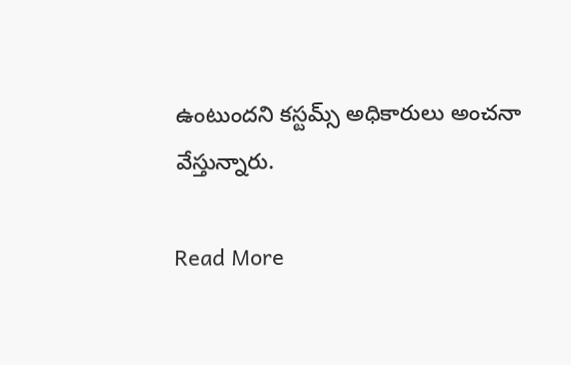ఉంటుందని కస్టమ్స్ అధికారులు అంచనా వేస్తున్నారు.

Read More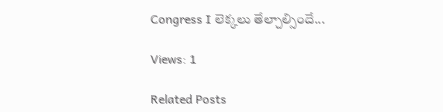Congress I లెక్కలు తేల్చాల్సిందే...

Views: 1

Related Posts